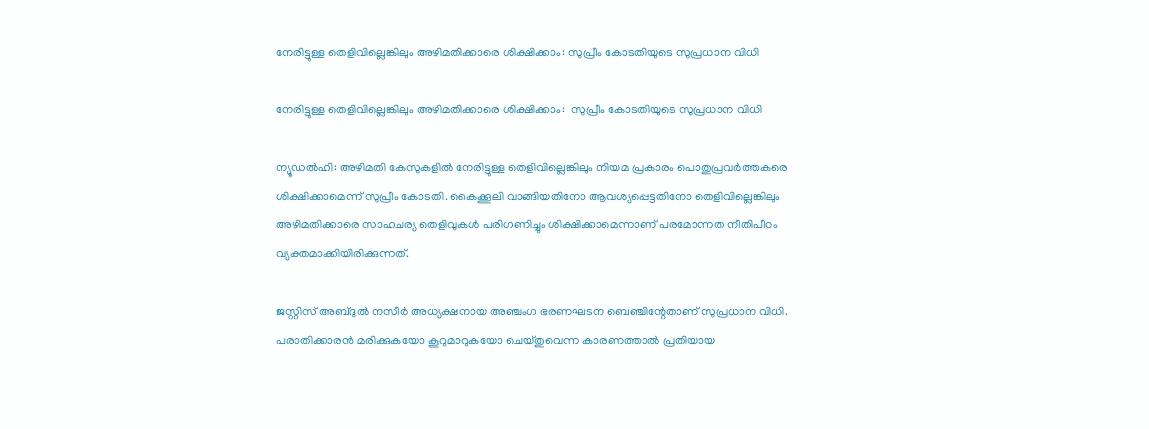നേരിട്ടുള്ള തെളിവില്ലെങ്കിലും അഴിമതിക്കാരെ ശിക്ഷിക്കാം: സുപ്രീം കോടതിയുടെ സുപ്രധാന വിധി

നേരിട്ടുള്ള തെളിവില്ലെങ്കിലും അഴിമതിക്കാരെ ശിക്ഷിക്കാം:  സുപ്രീം കോടതിയുടെ സുപ്രധാന വിധി

ന്യൂഡല്‍ഹി: അഴിമതി കേസുകളില്‍ നേരിട്ടുള്ള തെളിവില്ലെങ്കിലും നിയമ പ്രകാരം പൊതുപ്രവര്‍ത്തകരെ ശിക്ഷിക്കാമെന്ന് സുപ്രീം കോടതി. കൈക്കൂലി വാങ്ങിയതിനോ ആവശ്യപ്പെട്ടതിനോ തെളിവില്ലെങ്കിലും അഴിമതിക്കാരെ സാഹചര്യ തെളിവുകള്‍ പരിഗണിച്ചും ശിക്ഷിക്കാമെന്നാണ് പരമോന്നത നീതിപീഠം വ്യക്തമാക്കിയിരിക്കുന്നത്.

ജസ്റ്റിസ് അബ്ദുല്‍ നസീര്‍ അധ്യക്ഷനായ അഞ്ചംഗ ഭരണഘടന ബെഞ്ചിന്റേതാണ് സുപ്രധാന വിധി. പരാതിക്കാരന്‍ മരിക്കുകയോ കൂറുമാറുകയോ ചെയ്തുവെന്ന കാരണത്താല്‍ പ്രതിയായ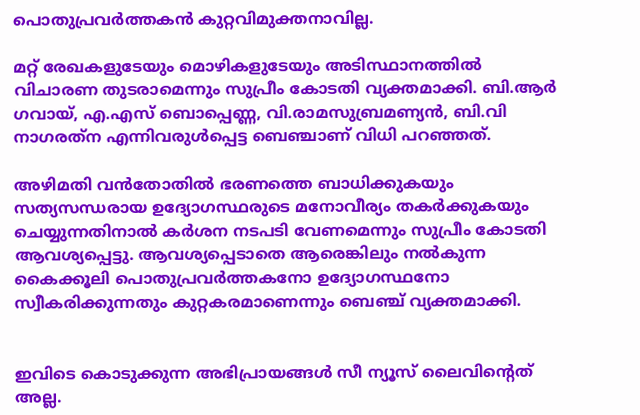പൊതുപ്രവര്‍ത്തകന്‍ കുറ്റവിമുക്തനാവില്ല.

മറ്റ് രേഖകളുടേയും മൊഴികളുടേയും അടിസ്ഥാനത്തില്‍ വിചാരണ തുടരാമെന്നും സുപ്രീം കോടതി വ്യക്തമാക്കി. ബി.ആര്‍ ഗവായ്, എ.എസ് ബൊപ്പെണ്ണ, വി.രാമസുബ്രമണ്യന്‍, ബി.വി നാഗരത്‌ന എന്നിവരുള്‍പ്പെട്ട ബെഞ്ചാണ് വിധി പറഞ്ഞത്.

അഴിമതി വന്‍തോതില്‍ ഭരണത്തെ ബാധിക്കുകയും സത്യസന്ധരായ ഉദ്യോഗസ്ഥരുടെ മനോവീര്യം തകര്‍ക്കുകയും ചെയ്യുന്നതിനാല്‍ കര്‍ശന നടപടി വേണമെന്നും സുപ്രീം കോടതി ആവശ്യപ്പെട്ടു. ആവശ്യപ്പെടാതെ ആരെങ്കിലും നല്‍കുന്ന കൈക്കൂലി പൊതുപ്രവര്‍ത്തകനോ ഉദ്യോഗസ്ഥനോ സ്വീകരിക്കുന്നതും കുറ്റകരമാണെന്നും ബെഞ്ച് വ്യക്തമാക്കി.


ഇവിടെ കൊടുക്കുന്ന അഭിപ്രായങ്ങള്‍ സീ ന്യൂസ് ലൈവിന്റെത് അല്ല.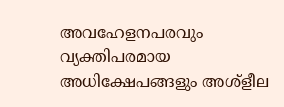അവഹേളനപരവും വ്യക്തിപരമായ അധിക്ഷേപങ്ങളും അശ്‌ളീല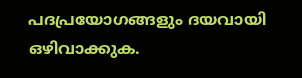പദപ്രയോഗങ്ങളും ദയവായി ഒഴിവാക്കുക.